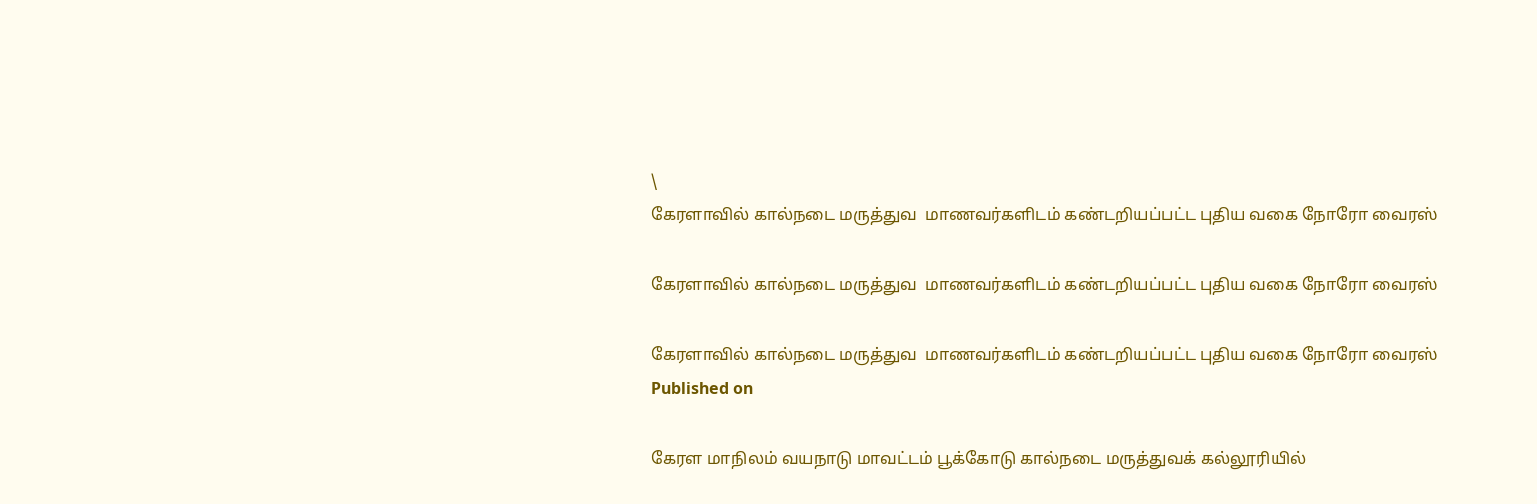\
கேரளாவில் கால்நடை மருத்துவ  மாணவர்களிடம் கண்டறியப்பட்ட புதிய வகை நோரோ வைரஸ்

கேரளாவில் கால்நடை மருத்துவ  மாணவர்களிடம் கண்டறியப்பட்ட புதிய வகை நோரோ வைரஸ்

கேரளாவில் கால்நடை மருத்துவ  மாணவர்களிடம் கண்டறியப்பட்ட புதிய வகை நோரோ வைரஸ்
Published on

கேரள மாநிலம் வயநாடு மாவட்டம் பூக்கோடு கால்நடை மருத்துவக் கல்லூரியில்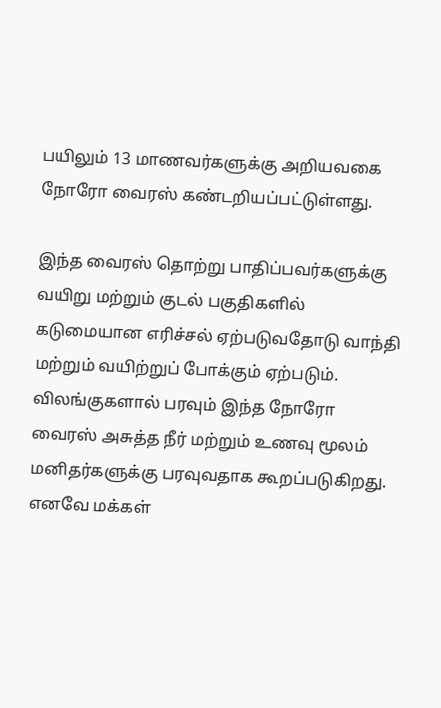பயிலும் 13 மாணவர்களுக்கு அறியவகை நோரோ வைரஸ் கண்டறியப்பட்டுள்ளது.

இந்த வைரஸ் தொற்று பாதிப்பவர்களுக்கு வயிறு மற்றும் குடல் பகுதிகளில் கடுமையான எரிச்சல் ஏற்படுவதோடு வாந்தி மற்றும் வயிற்றுப் போக்கும் ஏற்படும். விலங்குகளால் பரவும் இந்த நோரோ வைரஸ் அசுத்த நீர் மற்றும் உணவு மூலம் மனிதர்களுக்கு பரவுவதாக கூறப்படுகிறது. எனவே மக்கள்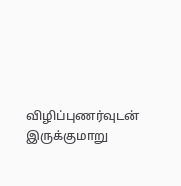விழிப்புணர்வுடன் இருக்குமாறு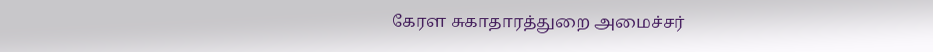கேரள சுகாதாரத்துறை அமைச்சர்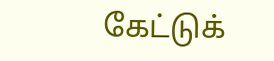கேட்டுக்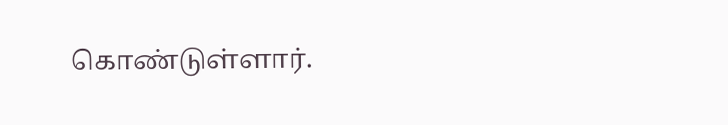கொண்டுள்ளார்.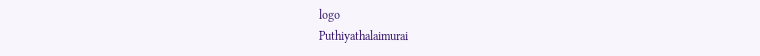logo
Puthiyathalaimurai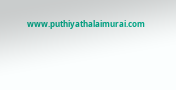www.puthiyathalaimurai.com